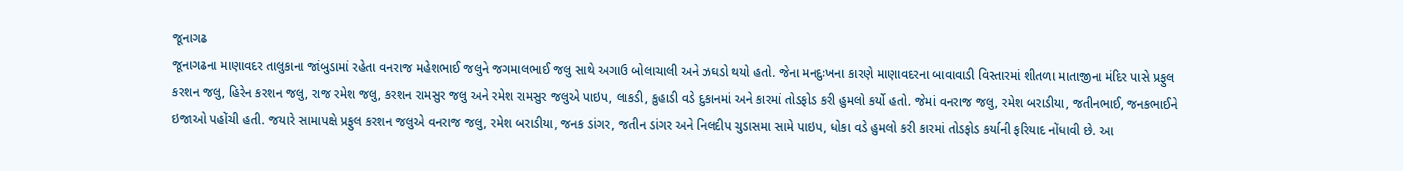જૂનાગઢ
જૂનાગઢના માણાવદર તાલુકાના જાંબુડામાં રહેતા વનરાજ મહેશભાઈ જલુને જગમાલભાઈ જલુ સાથે અગાઉ બોલાચાલી અને ઝઘડો થયો હતો. જેના મનદુઃખના કારણે માણાવદરના બાવાવાડી વિસ્તારમાં શીતળા માતાજીના મંદિર પાસે પ્રફુલ કરશન જલુ, હિરેન કરશન જલુ, રાજ રમેશ જલુ, કરશન રામસુર જલુ અને રમેશ રામસુર જલુએ પાઇપ, લાકડી, કુહાડી વડે દુકાનમાં અને કારમાં તોડફોડ કરી હુમલો કર્યો હતો. જેમાં વનરાજ જલુ, રમેશ બરાડીયા, જતીનભાઈ, જનકભાઈને ઇજાઓ પહોંચી હતી. જયારે સામાપક્ષે પ્રફુલ કરશન જલુએ વનરાજ જલુ, રમેશ બરાડીયા, જનક ડાંગર, જતીન ડાંગર અને નિલદીપ ચુડાસમા સામે પાઇપ, ધોકા વડે હુમલો કરી કારમાં તોડફોડ કર્યાની ફરિયાદ નોંધાવી છે. આ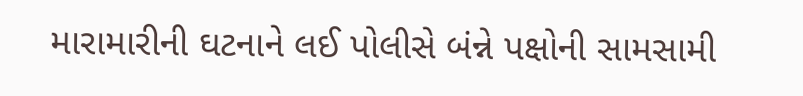મારામારીની ઘટનાને લઈ પોલીસે બંન્ને પક્ષોની સામસામી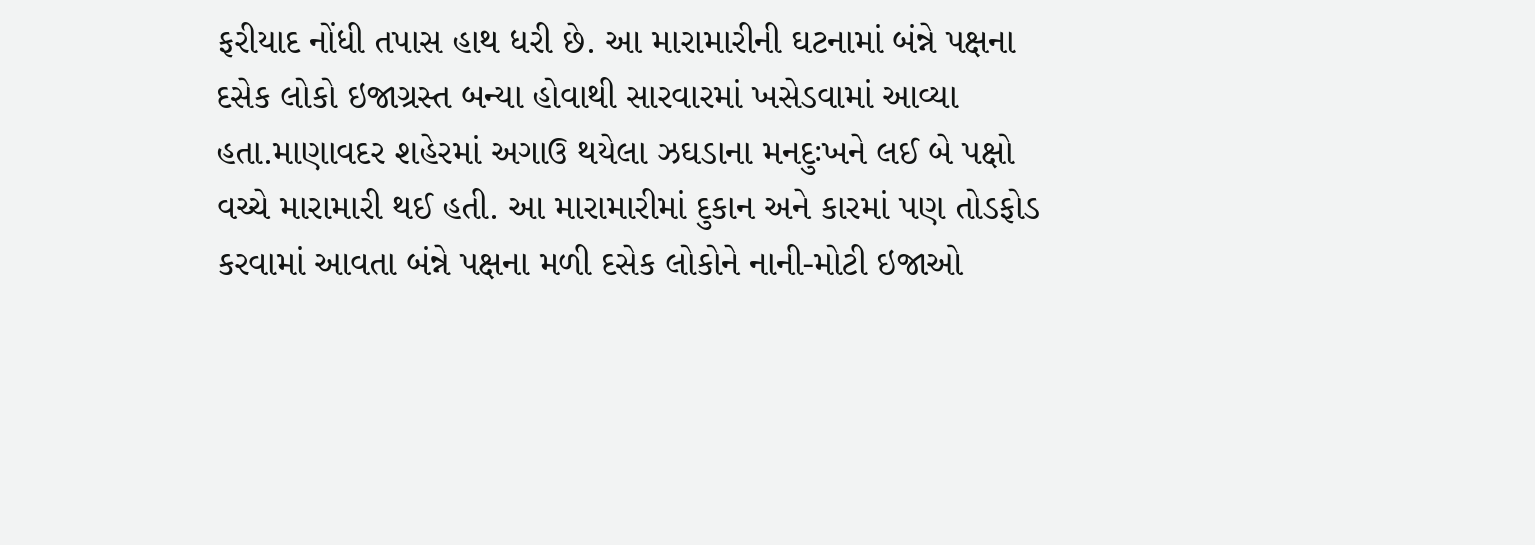ફરીયાદ નોંધી તપાસ હાથ ધરી છે. આ મારામારીની ઘટનામાં બંન્ને પક્ષના દસેક લોકો ઇજાગ્રસ્ત બન્યા હોવાથી સારવારમાં ખસેડવામાં આવ્યા હતા.માણાવદર શહેરમાં અગાઉ થયેલા ઝઘડાના મનદુઃખને લઈ બે પક્ષો વચ્ચે મારામારી થઈ હતી. આ મારામારીમાં દુકાન અને કારમાં પણ તોડફોડ કરવામાં આવતા બંન્ને પક્ષના મળી દસેક લોકોને નાની-મોટી ઇજાઓ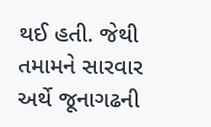થઈ હતી. જેથી તમામને સારવાર અર્થે જૂનાગઢની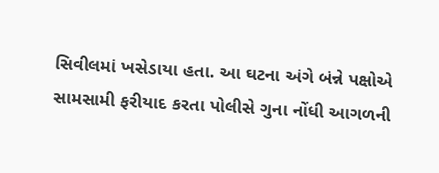સિવીલમાં ખસેડાયા હતા. આ ઘટના અંગે બંન્ને પક્ષોએ સામસામી ફરીયાદ કરતા પોલીસે ગુના નોંધી આગળની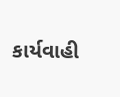કાર્યવાહી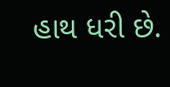હાથ ધરી છે.